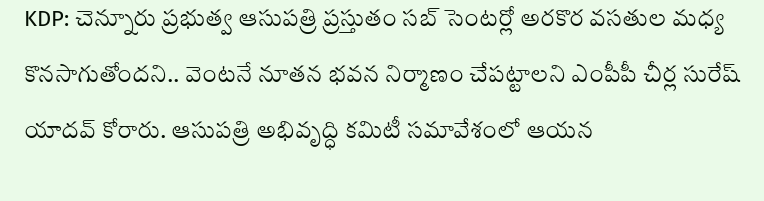KDP: చెన్నూరు ప్రభుత్వ ఆసుపత్రి ప్రస్తుతం సబ్ సెంటర్లో అరకొర వసతుల మధ్య కొనసాగుతోందని.. వెంటనే నూతన భవన నిర్మాణం చేపట్టాలని ఎంపీపీ చీర్ల సురేష్ యాదవ్ కోరారు. ఆసుపత్రి అభివృద్ధి కమిటీ సమావేశంలో ఆయన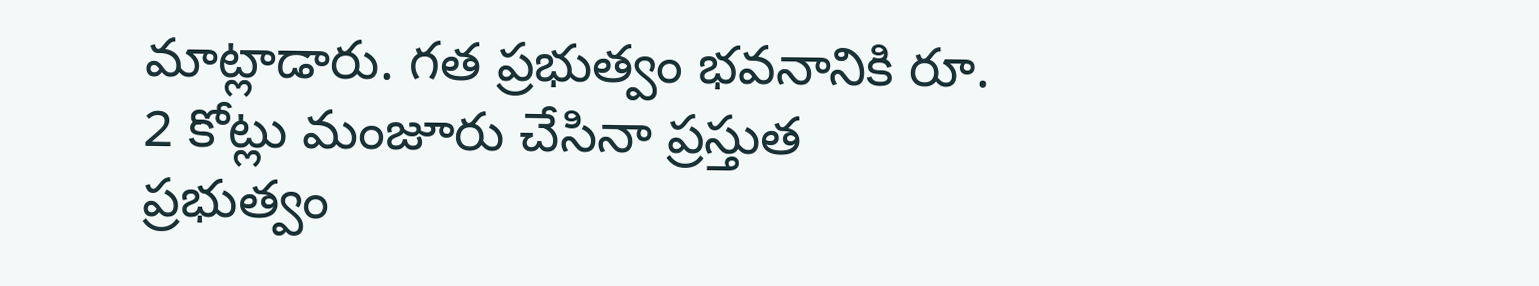మాట్లాడారు. గత ప్రభుత్వం భవనానికి రూ. 2 కోట్లు మంజూరు చేసినా ప్రస్తుత ప్రభుత్వం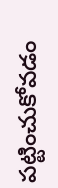పట్టించుకోవడం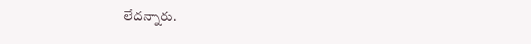లేదన్నారు.